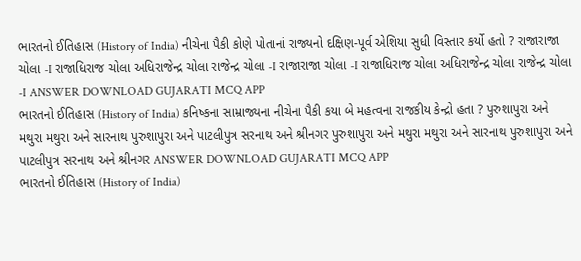ભારતનો ઈતિહાસ (History of India) નીચેના પૈકી કોણે પોતાનાં રાજ્યનો દક્ષિણ-પૂર્વ એશિયા સુધી વિસ્તાર કર્યો હતો ? રાજારાજા ચોલા -I રાજાધિરાજ ચોલા અધિરાજેન્દ્ર ચોલા રાજેન્દ્ર ચોલા -I રાજારાજા ચોલા -I રાજાધિરાજ ચોલા અધિરાજેન્દ્ર ચોલા રાજેન્દ્ર ચોલા -I ANSWER DOWNLOAD GUJARATI MCQ APP
ભારતનો ઈતિહાસ (History of India) કનિષ્કના સામ્રાજ્યના નીચેના પૈકી કયા બે મહત્વના રાજકીય કેન્દ્રો હતા ? પુરુશાપુરા અને મથુરા મથુરા અને સારનાથ પુરુશાપુરા અને પાટલીપુત્ર સરનાથ અને શ્રીનગર પુરુશાપુરા અને મથુરા મથુરા અને સારનાથ પુરુશાપુરા અને પાટલીપુત્ર સરનાથ અને શ્રીનગર ANSWER DOWNLOAD GUJARATI MCQ APP
ભારતનો ઈતિહાસ (History of India)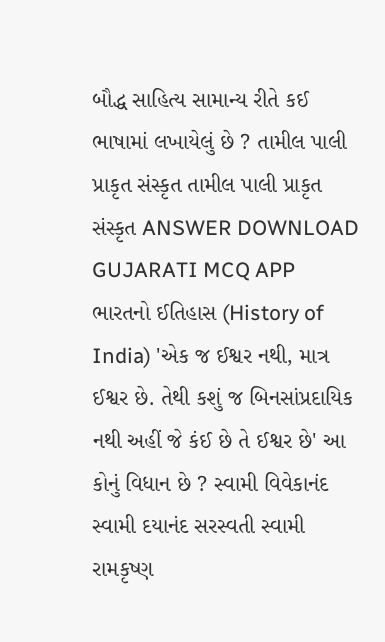બૌદ્ધ સાહિત્ય સામાન્ય રીતે કઈ ભાષામાં લખાયેલું છે ? તામીલ પાલી પ્રાકૃત સંસ્કૃત તામીલ પાલી પ્રાકૃત સંસ્કૃત ANSWER DOWNLOAD GUJARATI MCQ APP
ભારતનો ઈતિહાસ (History of India) 'એક જ ઈશ્વર નથી, માત્ર ઈશ્વર છે. તેથી કશું જ બિનસાંપ્રદાયિક નથી અહીં જે કંઈ છે તે ઈશ્વર છે' આ કોનું વિધાન છે ? સ્વામી વિવેકાનંદ સ્વામી દયાનંદ સરસ્વતી સ્વામી રામકૃષ્ણ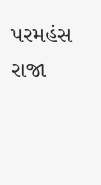પરમહંસ રાજા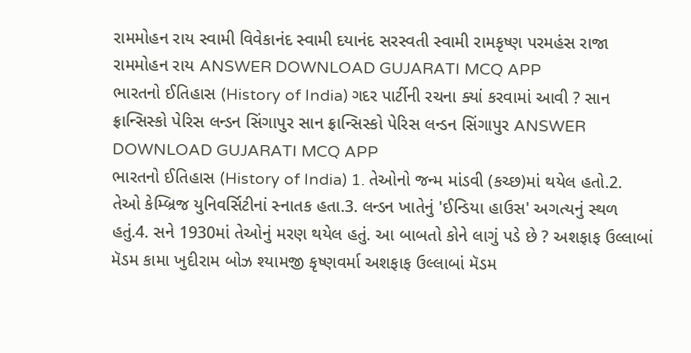રામમોહન રાય સ્વામી વિવેકાનંદ સ્વામી દયાનંદ સરસ્વતી સ્વામી રામકૃષ્ણ પરમહંસ રાજા રામમોહન રાય ANSWER DOWNLOAD GUJARATI MCQ APP
ભારતનો ઈતિહાસ (History of India) ગદર પાર્ટીની રચના ક્યાં કરવામાં આવી ? સાન ફ્રાન્સિસ્કો પેરિસ લન્ડન સિંગાપુર સાન ફ્રાન્સિસ્કો પેરિસ લન્ડન સિંગાપુર ANSWER DOWNLOAD GUJARATI MCQ APP
ભારતનો ઈતિહાસ (History of India) 1. તેઓનો જન્મ માંડવી (કચ્છ)માં થયેલ હતો.2. તેઓ કેમ્બ્રિજ યુનિવર્સિટીનાં સ્નાતક હતા.3. લન્ડન ખાતેનું 'ઈન્ડિયા હાઉસ' અગત્યનું સ્થળ હતું.4. સને 1930માં તેઓનું મરણ થયેલ હતું. આ બાબતો કોને લાગું પડે છે ? અશફાફ ઉલ્લાબાં મૅડમ કામા ખુદીરામ બોઝ શ્યામજી કૃષ્ણવર્મા અશફાફ ઉલ્લાબાં મૅડમ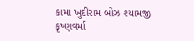કામા ખુદીરામ બોઝ શ્યામજી કૃષ્ણવર્મા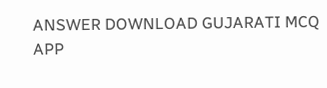ANSWER DOWNLOAD GUJARATI MCQ APP